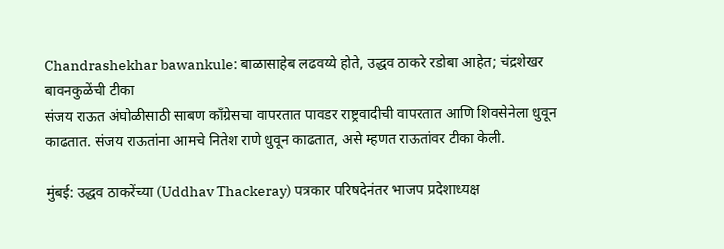Chandrashekhar bawankule: बाळासाहेब लढवय्ये होते, उद्धव ठाकरे रडोबा आहेत; चंद्रशेखर बावनकुळेंची टीका
संजय राऊत अंघोळीसाठी साबण काँग्रेसचा वापरतात पावडर राष्ट्रवादीची वापरतात आणि शिवसेनेला धुवून काढतात. संजय राऊतांना आमचे नितेश राणे धुवून काढतात, असे म्हणत राऊतांवर टीका केली.

मुंबई: उद्धव ठाकरेंच्या (Uddhav Thackeray) पत्रकार परिषदेनंतर भाजप प्रदेशाध्यक्ष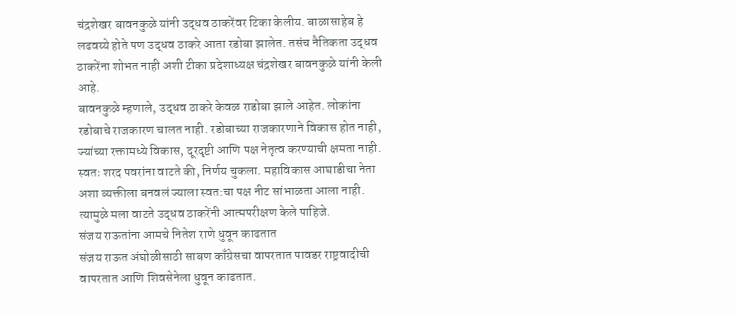चंद्रशेखर बावनकुळे यांनी उद्धव ठाकरेंवर टिका केलीय. बाळासाहेब हे लढवय्ये होते पण उद्धव ठाकरे आता रडोबा झालेत. तसंच नैतिकता उद्धव ठाकरेंना शोभत नाही अशी टीका प्रदेशाध्यक्ष चंद्रशेखर बावनकुळे यांनी केली आहे.
बावनकुळे म्हणाले, उद्धव ठाकरे केवळ राडोबा झाले आहेत. लोकांना रडोबाचे राजकारण चालत नाही. रडोबाच्या राजकारणाने विकास होत नाही, ज्यांच्या रक्तामध्ये विकास, दूरदृष्टी आणि पक्ष नेतृत्व करण्याची क्षमता नाही. स्वतः शरद पवरांना वाटते की, निर्णय चुकला. महाविकास आघाडीचा नेता अशा व्यक्तीला बनवलं ज्याला स्वत:चा पक्ष नीट सांभाळता आला नाही. त्यामुळे मला वाटते उद्धव ठाकरेंनी आत्मपरीक्षण केले पाहिजे.
संजय राऊतांना आमचे नितेश राणे धुवून काढतात
संजय राऊत अंघोळीसाठी साबण काँग्रेसचा वापरतात पावडर राष्ट्रवादीची वापरतात आणि शिवसेनेला धुवून काढतात.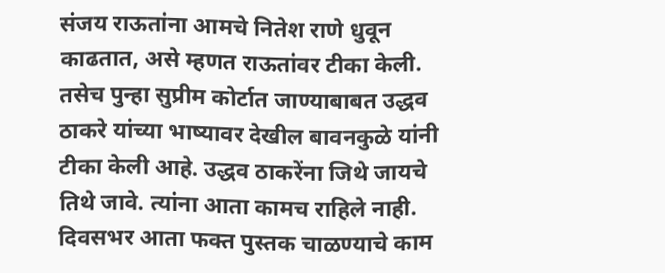संजय राऊतांना आमचे नितेश राणे धुवून काढतात, असे म्हणत राऊतांवर टीका केली. तसेच पुन्हा सुप्रीम कोर्टात जाण्याबाबत उद्धव ठाकरे यांच्या भाष्यावर देखील बावनकुळे यांनी टीका केली आहे. उद्धव ठाकरेंना जिथे जायचे तिथे जावे. त्यांना आता कामच राहिले नाही. दिवसभर आता फक्त पुस्तक चाळण्याचे काम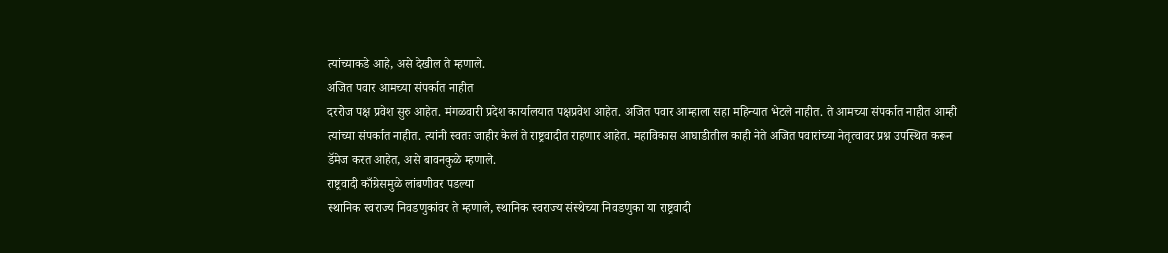त्यांच्याकडे आहे, असे देखील ते म्हणाले.
अजित पवार आमच्या संपर्कात नाहीत
दररोज पक्ष प्रवेश सुरु आहेत. मंगळवारी प्रदेश कार्यालयात पक्षप्रवेश आहेत. अजित पवार आम्हाला सहा महिन्यात भेटले नाहीत. ते आमच्या संपर्कात नाहीत आम्ही त्यांच्या संपर्कात नाहीत. त्यांनी स्वतः जाहीर केलं ते राष्ट्रवादीत राहणार आहेत. महाविकास आघाडीतील काही नेते अजित पवारांच्या नेतृत्वावर प्रश्न उपस्थित करून डॅमेज करत आहेत, असे बावनकुळे म्हणाले.
राष्ट्रवादी काँग्रेसमुळे लांबणीवर पडल्या
स्थानिक स्वराज्य निवडणुकांवर ते म्हणाले, स्थानिक स्वराज्य संस्थेच्या निवडणुका या राष्ट्रवादी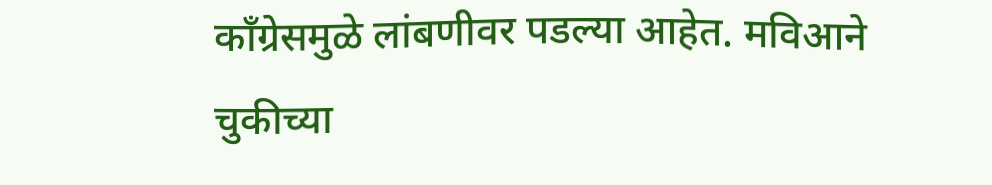काँग्रेसमुळे लांबणीवर पडल्या आहेत. मविआने चुकीच्या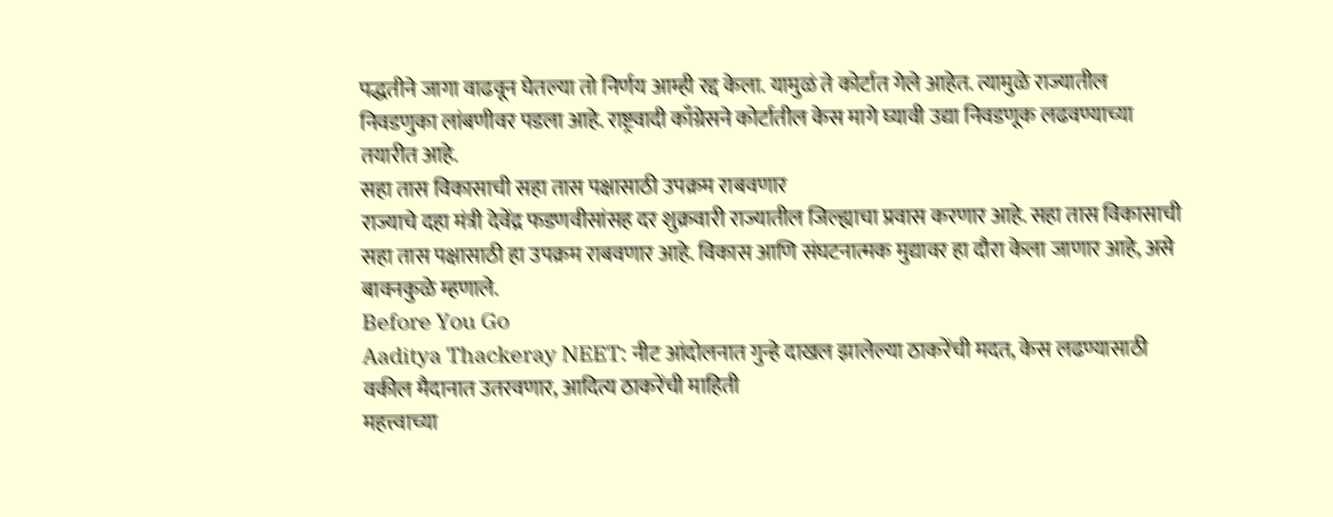पद्धतीने जागा वाढवून घेतल्या तो निर्णय आम्ही रद्द केला. यामुळं ते कोर्टात गेले आहेत. त्यामुळे राज्यातील निवडणुका लांबणीवर पडला आहे. राष्ट्रवादी काँग्रेसने कोर्टातील केस मागे घ्यावी उद्या निवडणूक लढवण्याच्या तयारीत आहे.
सहा तास विकासाची सहा तास पक्षासाठी उपक्रम राबवणार
राज्याचे दहा मंत्री देवेंद्र फडणवीसांसह दर शुक्रवारी राज्यातील जिल्ह्याचा प्रवास करणार आहे. सहा तास विकासाची सहा तास पक्षासाठी हा उपक्रम राबवणार आहे. विकास आणि संघटनात्मक मुद्यावर हा दौरा केला जाणार आहे, असे बावनकुळे म्हणाले.
Before You Go
Aaditya Thackeray NEET: नीट आंदोलनात गुन्हे दाखल झालेल्या ठाकरेंची मदत, केस लढण्यासाठी वकील मैदानात उतरवणार, आदित्य ठाकरेंची माहिती
महत्त्वाच्या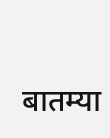बातम्या